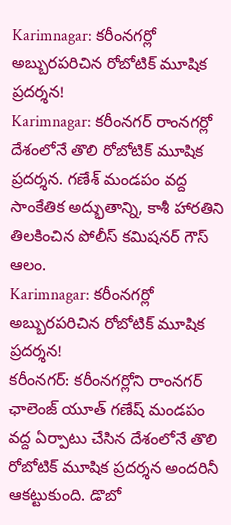Karimnagar: కరీంనగర్లో అబ్బురపరిచిన రోబోటిక్ మూషిక ప్రదర్శన!
Karimnagar: కరీంనగర్ రాంనగర్లో దేశంలోనే తొలి రోబోటిక్ మూషిక ప్రదర్శన. గణేశ్ మండపం వద్ద సాంకేతిక అద్భుతాన్ని, కాశీ హారతిని తిలకించిన పోలీస్ కమిషనర్ గౌస్ ఆలం.
Karimnagar: కరీంనగర్లో అబ్బురపరిచిన రోబోటిక్ మూషిక ప్రదర్శన!
కరీంనగర్: కరీంనగర్లోని రాంనగర్ ఛాలెంజ్ యూత్ గణేష్ మండపం వద్ద ఏర్పాటు చేసిన దేశంలోనే తొలి రోబోటిక్ మూషిక ప్రదర్శన అందరినీ ఆకట్టుకుంది. డొబో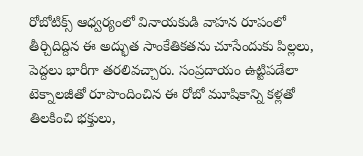రోబోటిక్స్ ఆధ్వర్యంలో వినాయకుడి వాహన రూపంలో తీర్చిదిద్దిన ఈ అద్భుత సాంకేతికతను చూసేందుకు పిల్లలు, పెద్దలు భారీగా తరలివచ్చారు. సంప్రదాయం ఉట్టిపడేలా టెక్నాలజీతో రూపొందించిన ఈ రోబో మూషికాన్ని కళ్లతో తిలకించి భక్తులు,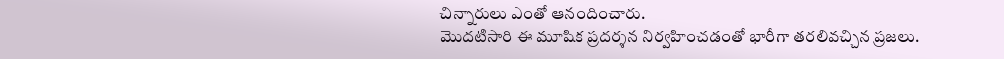చిన్నారులు ఎంతో ఆనందించారు.
మొదటిసారి ఈ మూషిక ప్రదర్శన నిర్వహించడంతో భారీగా తరలివచ్చిన ప్రజలు.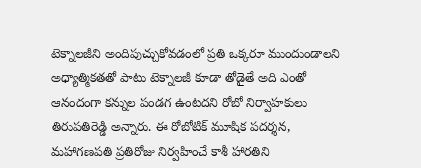టెక్నాలజీని అందిపుచ్చుకోవడంలో ప్రతి ఒక్కరూ ముందుండాలని అధ్యాత్మికతతో పాటు టెక్నాలజీ కూడా తోడైతే అది ఎంతో ఆనందంగా కన్నుల పండగ ఉంటదని రోబో నిర్వాహకులు తిరుపతిరెడ్డి అన్నారు. ఈ రోబోటిక్ మూషిక పదర్శన, మహాగణపతి ప్రతిరోజు నిర్వహించే కాశీ హారతిని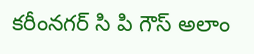కరీంనగర్ సి పి గౌస్ అలాం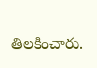తిలకించారు.